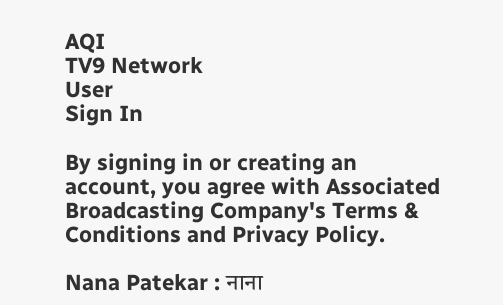AQI
TV9 Network
User
Sign In

By signing in or creating an account, you agree with Associated Broadcasting Company's Terms & Conditions and Privacy Policy.

Nana Patekar : नाना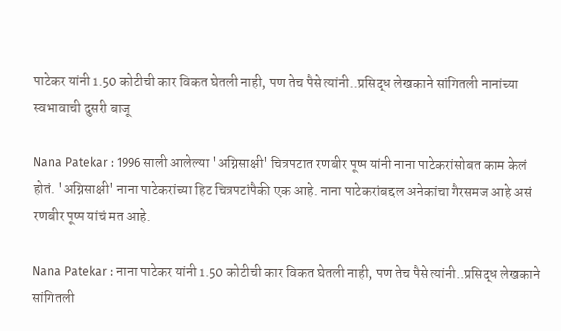पाटेकर यांनी 1.50 कोटीची कार विकत घेतली नाही, पण तेच पैसे त्यांनी..प्रसिद्ध लेखकाने सांगितली नानांच्या स्वभावाची दुसरी बाजू

Nana Patekar : 1996 साली आलेल्या 'अग्निसाक्षी' चित्रपटात रणबीर पूष्प यांनी नाना पाटेकरांसोबत काम केलं होतं. 'अग्निसाक्षी' नाना पाटेकरांच्या हिट चित्रपटांपैकी एक आहे. नाना पाटेकरांबद्दल अनेकांचा गैरसमज आहे असं रणबीर पूष्प यांचं मत आहे.

Nana Patekar : नाना पाटेकर यांनी 1.50 कोटीची कार विकत घेतली नाही, पण तेच पैसे त्यांनी..प्रसिद्ध लेखकाने सांगितली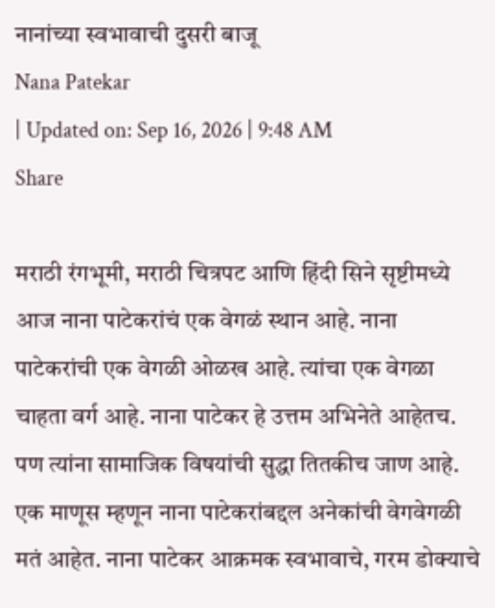नानांच्या स्वभावाची दुसरी बाजू
Nana Patekar
| Updated on: Sep 16, 2026 | 9:48 AM
Share

मराठी रंगभूमी, मराठी चित्रपट आणि हिंदी सिने सृष्टीमध्ये आज नाना पाटेकरांचं एक वेगळं स्थान आहे. नाना पाटेकरांची एक वेगळी ओळख आहे. त्यांचा एक वेगळा चाहता वर्ग आहे. नाना पाटेकर हे उत्तम अभिनेते आहेतच. पण त्यांना सामाजिक विषयांची सुद्धा तितकीच जाण आहे. एक माणूस म्हणून नाना पाटेकरांबद्दल अनेकांची वेगवेगळी मतं आहेत. नाना पाटेकर आक्रमक स्वभावाचे, गरम डोक्याचे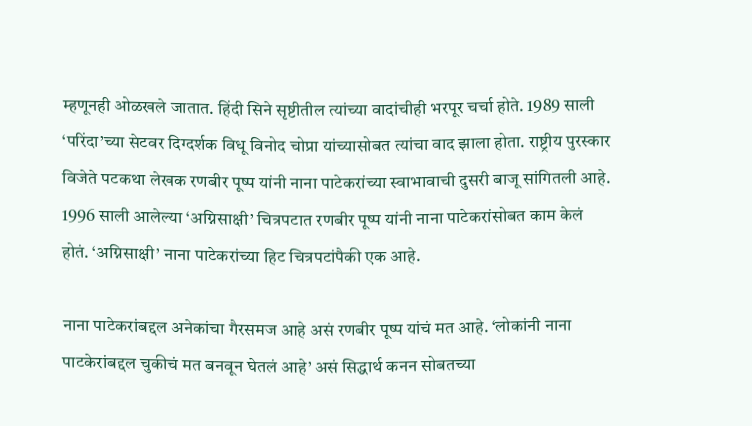म्हणूनही ओळखले जातात. हिंदी सिने सृष्टीतील त्यांच्या वादांचीही भरपूर चर्चा होते. 1989 साली ‘परिंदा’च्या सेटवर दिग्दर्शक विधू विनोद चोप्रा यांच्यासोबत त्यांचा वाद झाला होता. राष्ट्रीय पुरस्कार विजेते पटकथा लेखक रणबीर पूष्प यांनी नाना पाटेकरांच्या स्वाभावाची दुसरी बाजू सांगितली आहे. 1996 साली आलेल्या ‘अग्निसाक्षी’ चित्रपटात रणबीर पूष्प यांनी नाना पाटेकरांसोबत काम केलं होतं. ‘अग्निसाक्षी’ नाना पाटेकरांच्या हिट चित्रपटांपैकी एक आहे.

नाना पाटेकरांबद्दल अनेकांचा गैरसमज आहे असं रणबीर पूष्प यांचं मत आहे. ‘लोकांनी नाना पाटकेरांबद्दल चुकीचं मत बनवून घेतलं आहे’ असं सिद्धार्थ कनन सोबतच्या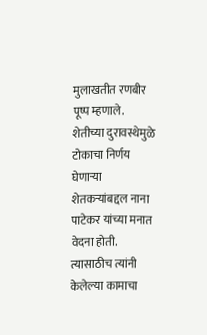मुलाखतीत रणबीर पूष्प म्हणाले. शेतीच्या दुरावस्थेमुळे टोकाचा निर्णय घेणाऱ्या शेतकऱ्यांबद्दल नाना पाटेकर यांच्या मनात वेदना होती. त्यासाठीच त्यांनी केलेल्या कामाचा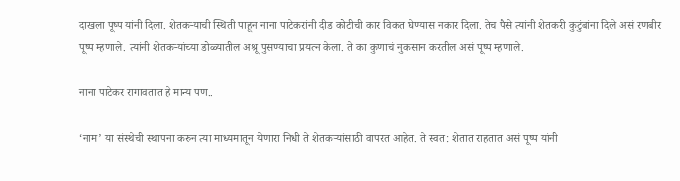दाखला पूष्प यांनी दिला. शेतकऱ्याची स्थिती पाहून नाना पाटेकरांनी दीड कोटीची कार विकत घेण्यास नकार दिला. तेच पैसे त्यांनी शेतकरी कुटुंबांना दिले असं रणबीर पूष्प म्हणाले. त्यांनी शेतकऱ्यांच्या डोळ्यातील अश्रू पुसण्याचा प्रयत्न केला. ते का कुणाचं नुकसान करतील असं पूष्प म्हणाले.

नाना पाटेकर रागावतात हे मान्य पण..

‘नाम’ या संस्थेची स्थापना करुन त्या माध्यमातून येणारा निधी ते शेतकऱ्यांसाठी वापरत आहेत. ते स्वत: शेतात राहतात असं पूष्प यांनी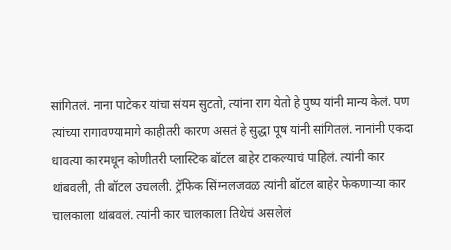सांगितलं. नाना पाटेकर यांचा संयम सुटतो, त्यांना राग येतो हे पुष्प यांनी मान्य केलं. पण त्यांच्या रागावण्यामागे काहीतरी कारण असतं हे सुद्धा पूष यांनी सांगितलं. नानांनी एकदा धावत्या कारमधून कोणीतरी प्लास्टिक बॉटल बाहेर टाकल्याचं पाहिलं. त्यांनी कार थांबवली, ती बॉटल उचलली. ट्रॅफिक सिंग्नलजवळ त्यांनी बॉटल बाहेर फेकणाऱ्या कार चालकाला थांबवलं. त्यांनी कार चालकाला तिथेचं असलेलं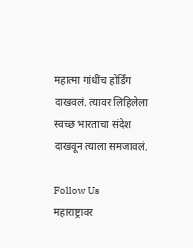महात्मा गांधींच होर्डिंग दाखवलं. त्यावर लिहिलेला स्वच्छ भारताचा संदेश दाखवून त्याला समजावलं.

Follow Us
महाराष्ट्रावर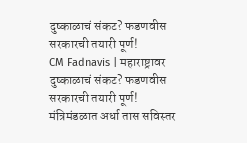दुष्काळाचं संकट? फडणवीस सरकारची तयारी पूर्ण!
CM Fadnavis | महाराष्ट्रावर दुष्काळाचं संकट? फडणवीस सरकारची तयारी पूर्ण! मंत्रिमंडळात अर्धा तास सविस्तर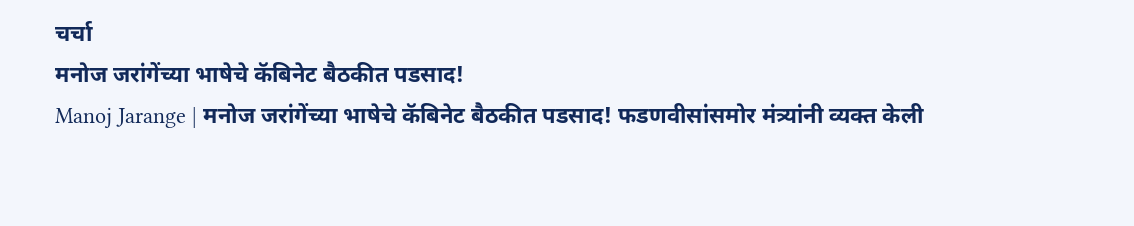चर्चा
मनोज जरांगेंच्या भाषेचे कॅबिनेट बैठकीत पडसाद!
Manoj Jarange | मनोज जरांगेंच्या भाषेचे कॅबिनेट बैठकीत पडसाद! फडणवीसांसमोर मंत्र्यांनी व्यक्त केली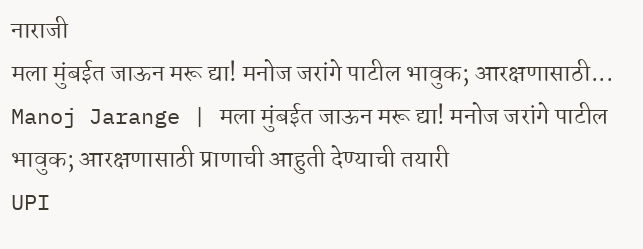नाराजी
मला मुंबईत जाऊन मरू द्या! मनोज जरांगे पाटील भावुक; आरक्षणासाठी...
Manoj Jarange | मला मुंबईत जाऊन मरू द्या! मनोज जरांगे पाटील भावुक; आरक्षणासाठी प्राणाची आहुती देण्याची तयारी
UPI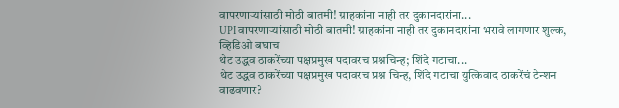वापरणाऱ्यांसाठी मोठी बातमी! ग्राहकांना नाही तर दुकानदारांना...
UPI वापरणाऱ्यांसाठी मोठी बातमी! ग्राहकांना नाही तर दुकानदारांना भरावे लागणार शुल्क, व्हिडिओ बघाच
थेट उद्धव ठाकरेंच्या पक्षप्रमुख पदावरच प्रश्नचिन्ह; शिंदे गटाचा...
थेट उद्धव ठाकरेंच्या पक्षप्रमुख पदावरच प्रश्न चिन्ह, शिंदे गटाचा युत्किवाद ठाकरेंचं टेन्शन वाढवणार?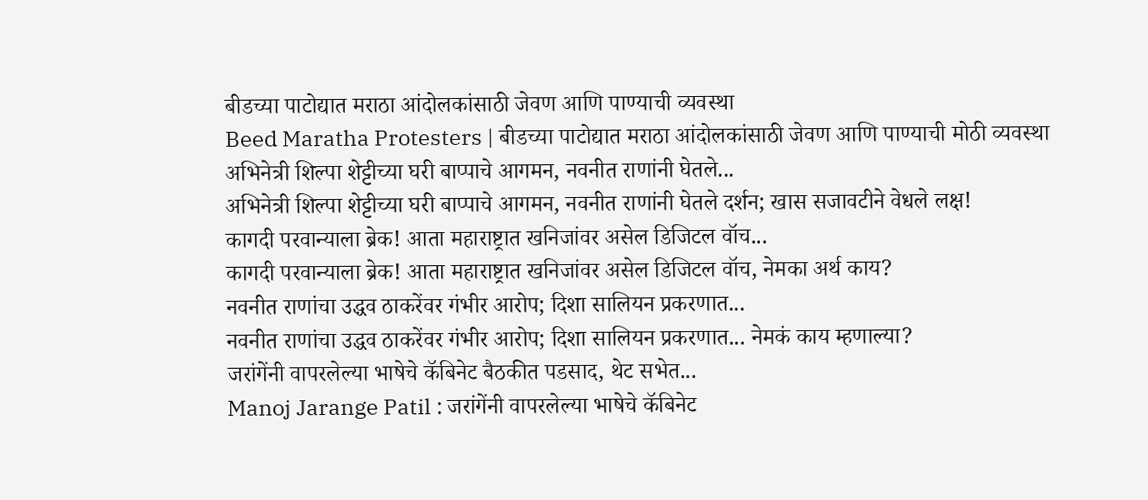बीडच्या पाटोद्यात मराठा आंदोलकांसाठी जेवण आणि पाण्याची व्यवस्था
Beed Maratha Protesters | बीडच्या पाटोद्यात मराठा आंदोलकांसाठी जेवण आणि पाण्याची मोठी व्यवस्था
अभिनेत्री शिल्पा शेट्टीच्या घरी बाप्पाचे आगमन, नवनीत राणांनी घेतले...
अभिनेत्री शिल्पा शेट्टीच्या घरी बाप्पाचे आगमन, नवनीत राणांनी घेतले दर्शन; खास सजावटीने वेधले लक्ष!
कागदी परवान्याला ब्रेक! आता महाराष्ट्रात खनिजांवर असेल डिजिटल वॉच...
कागदी परवान्याला ब्रेक! आता महाराष्ट्रात खनिजांवर असेल डिजिटल वॉच, नेमका अर्थ काय?
नवनीत राणांचा उद्धव ठाकरेंवर गंभीर आरोप; दिशा सालियन प्रकरणात...
नवनीत राणांचा उद्धव ठाकरेंवर गंभीर आरोप; दिशा सालियन प्रकरणात... नेमकं काय म्हणाल्या?
जरांगेंनी वापरलेल्या भाषेचे कॅबिनेट बैठकीत पडसाद, थेट सभेत...
Manoj Jarange Patil : जरांगेंनी वापरलेल्या भाषेचे कॅबिनेट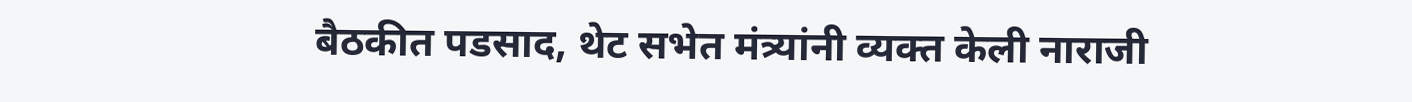बैठकीत पडसाद, थेट सभेत मंत्र्यांनी व्यक्त केली नाराजी